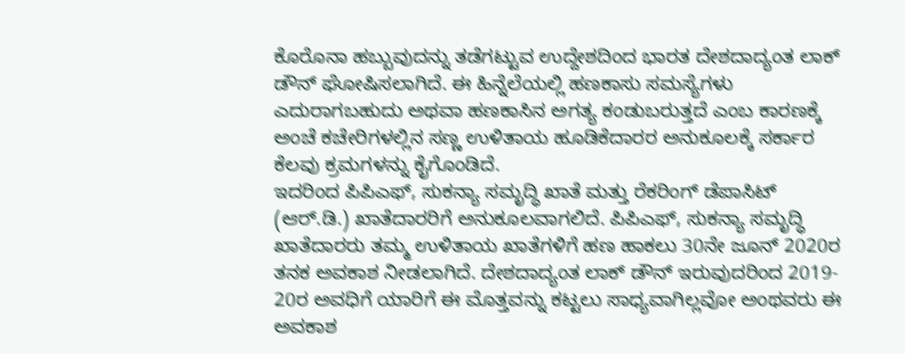ಕೊರೊನಾ ಹಬ್ಬುವುದನ್ನು ತಡೆಗಟ್ಟುವ ಉದ್ದೇಶದಿಂದ ಭಾರತ ದೇಶದಾದ್ಯಂತ ಲಾಕ್ ಡೌನ್ ಘೋಷಿಸಲಾಗಿದೆ. ಈ ಹಿನ್ನೆಲೆಯಲ್ಲಿ ಹಣಕಾಸು ಸಮಸ್ಯೆಗಳು ಎದುರಾಗಬಹುದು ಅಥವಾ ಹಣಕಾಸಿನ ಅಗತ್ಯ ಕಂಡುಬರುತ್ತದೆ ಎಂಬ ಕಾರಣಕ್ಕೆ ಅಂಚೆ ಕಚೇರಿಗಳಲ್ಲಿನ ಸಣ್ಣ ಉಳಿತಾಯ ಹೂಡಿಕೆದಾರರ ಅನುಕೂಲಕ್ಕೆ ಸರ್ಕಾರ ಕೆಲವು ಕ್ರಮಗಳನ್ನು ಕೈಗೊಂಡಿದೆ.
ಇದರಿಂದ ಪಿಪಿಎಫ್, ಸುಕನ್ಯಾ ಸಮೃದ್ಧಿ ಖಾತೆ ಮತ್ತು ರೆಕರಿಂಗ್ ಡೆಪಾಸಿಟ್ (ಆರ್.ಡಿ.) ಖಾತೆದಾರರಿಗೆ ಅನುಕೂಲವಾಗಲಿದೆ. ಪಿಪಿಎಫ್, ಸುಕನ್ಯಾ ಸಮೃದ್ಧಿ ಖಾತೆದಾರರು ತಮ್ಮ ಉಳಿತಾಯ ಖಾತೆಗಳಿಗೆ ಹಣ ಹಾಕಲು 30ನೇ ಜೂನ್ 2020ರ ತನಕ ಅವಕಾಶ ನೀಡಲಾಗಿದೆ. ದೇಶದಾದ್ಯಂತ ಲಾಕ್ ಡೌನ್ ಇರುವುದರಿಂದ 2019- 20ರ ಅವಧಿಗೆ ಯಾರಿಗೆ ಈ ಮೊತ್ತವನ್ನು ಕಟ್ಟಲು ಸಾಧ್ಯವಾಗಿಲ್ಲವೋ ಅಂಥವರು ಈ ಅವಕಾಶ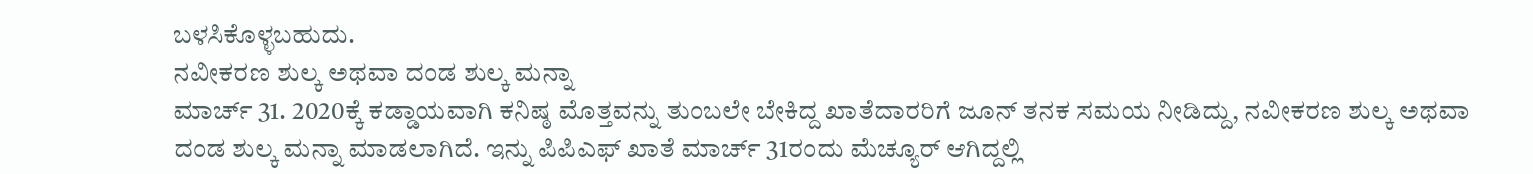ಬಳಸಿಕೊಳ್ಳಬಹುದು.
ನವೀಕರಣ ಶುಲ್ಕ ಅಥವಾ ದಂಡ ಶುಲ್ಕ ಮನ್ನಾ
ಮಾರ್ಚ್ 31. 2020ಕ್ಕೆ ಕಡ್ಡಾಯವಾಗಿ ಕನಿಷ್ಠ ಮೊತ್ತವನ್ನು ತುಂಬಲೇ ಬೇಕಿದ್ದ ಖಾತೆದಾರರಿಗೆ ಜೂನ್ ತನಕ ಸಮಯ ನೀಡಿದ್ದು, ನವೀಕರಣ ಶುಲ್ಕ ಅಥವಾ ದಂಡ ಶುಲ್ಕ ಮನ್ನಾ ಮಾಡಲಾಗಿದೆ. ಇನ್ನು ಪಿಪಿಎಫ್ ಖಾತೆ ಮಾರ್ಚ್ 31ರಂದು ಮೆಚ್ಯೂರ್ ಆಗಿದ್ದಲ್ಲಿ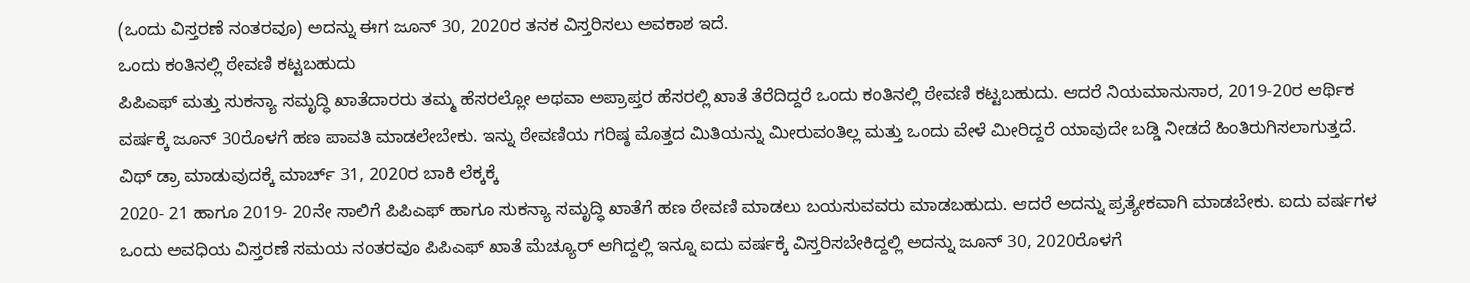(ಒಂದು ವಿಸ್ತರಣೆ ನಂತರವೂ) ಅದನ್ನು ಈಗ ಜೂನ್ 30, 2020ರ ತನಕ ವಿಸ್ತರಿಸಲು ಅವಕಾಶ ಇದೆ.
ಒಂದು ಕಂತಿನಲ್ಲಿ ಠೇವಣಿ ಕಟ್ಟಬಹುದು
ಪಿಪಿಎಫ್ ಮತ್ತು ಸುಕನ್ಯಾ ಸಮೃದ್ಧಿ ಖಾತೆದಾರರು ತಮ್ಮ ಹೆಸರಲ್ಲೋ ಅಥವಾ ಅಪ್ರಾಪ್ತರ ಹೆಸರಲ್ಲಿ ಖಾತೆ ತೆರೆದಿದ್ದರೆ ಒಂದು ಕಂತಿನಲ್ಲಿ ಠೇವಣಿ ಕಟ್ಟಬಹುದು. ಆದರೆ ನಿಯಮಾನುಸಾರ, 2019-20ರ ಆರ್ಥಿಕ ವರ್ಷಕ್ಕೆ ಜೂನ್ 30ರೊಳಗೆ ಹಣ ಪಾವತಿ ಮಾಡಲೇಬೇಕು. ಇನ್ನು ಠೇವಣಿಯ ಗರಿಷ್ಠ ಮೊತ್ತದ ಮಿತಿಯನ್ನು ಮೀರುವಂತಿಲ್ಲ ಮತ್ತು ಒಂದು ವೇಳೆ ಮೀರಿದ್ದರೆ ಯಾವುದೇ ಬಡ್ಡಿ ನೀಡದೆ ಹಿಂತಿರುಗಿಸಲಾಗುತ್ತದೆ.
ವಿಥ್ ಡ್ರಾ ಮಾಡುವುದಕ್ಕೆ ಮಾರ್ಚ್ 31, 2020ರ ಬಾಕಿ ಲೆಕ್ಕಕ್ಕೆ
2020- 21 ಹಾಗೂ 2019- 20ನೇ ಸಾಲಿಗೆ ಪಿಪಿಎಫ್ ಹಾಗೂ ಸುಕನ್ಯಾ ಸಮೃದ್ಧಿ ಖಾತೆಗೆ ಹಣ ಠೇವಣಿ ಮಾಡಲು ಬಯಸುವವರು ಮಾಡಬಹುದು. ಆದರೆ ಅದನ್ನು ಪ್ರತ್ಯೇಕವಾಗಿ ಮಾಡಬೇಕು. ಐದು ವರ್ಷಗಳ ಒಂದು ಅವಧಿಯ ವಿಸ್ತರಣೆ ಸಮಯ ನಂತರವೂ ಪಿಪಿಎಫ್ ಖಾತೆ ಮೆಚ್ಯೂರ್ ಆಗಿದ್ದಲ್ಲಿ ಇನ್ನೂ ಐದು ವರ್ಷಕ್ಕೆ ವಿಸ್ತರಿಸಬೇಕಿದ್ದಲ್ಲಿ ಅದನ್ನು ಜೂನ್ 30, 2020ರೊಳಗೆ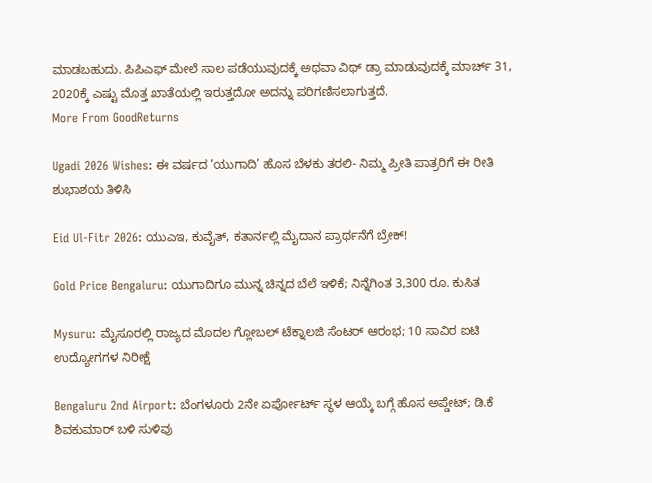ಮಾಡಬಹುದು. ಪಿಪಿಎಫ್ ಮೇಲೆ ಸಾಲ ಪಡೆಯುವುದಕ್ಕೆ ಅಥವಾ ವಿಥ್ ಡ್ರಾ ಮಾಡುವುದಕ್ಕೆ ಮಾರ್ಚ್ 31, 2020ಕ್ಕೆ ಎಷ್ಟು ಮೊತ್ತ ಖಾತೆಯಲ್ಲಿ ಇರುತ್ತದೋ ಅದನ್ನು ಪರಿಗಣಿಸಲಾಗುತ್ತದೆ.
More From GoodReturns

Ugadi 2026 Wishes: ಈ ವರ್ಷದ ‘ಯುಗಾದಿ’ ಹೊಸ ಬೆಳಕು ತರಲಿ- ನಿಮ್ಮ ಪ್ರೀತಿ ಪಾತ್ರರಿಗೆ ಈ ರೀತಿ ಶುಭಾಶಯ ತಿಳಿಸಿ

Eid Ul-Fitr 2026: ಯುಎಇ, ಕುವೈತ್, ಕತಾರ್ನಲ್ಲಿ ಮೈದಾನ ಪ್ರಾರ್ಥನೆಗೆ ಬ್ರೇಕ್!

Gold Price Bengaluru: ಯುಗಾದಿಗೂ ಮುನ್ನ ಚಿನ್ನದ ಬೆಲೆ ಇಳಿಕೆ; ನಿನ್ನೆಗಿಂತ 3,300 ರೂ. ಕುಸಿತ

Mysuru: ಮೈಸೂರಲ್ಲಿ ರಾಜ್ಯದ ಮೊದಲ ಗ್ಲೋಬಲ್ ಟೆಕ್ನಾಲಜಿ ಸೆಂಟರ್ ಆರಂಭ; 10 ಸಾವಿರ ಐಟಿ ಉದ್ಯೋಗಗಳ ನಿರೀಕ್ಷೆ

Bengaluru 2nd Airport: ಬೆಂಗಳೂರು 2ನೇ ಏರ್ಪೋರ್ಟ್ ಸ್ಥಳ ಆಯ್ಕೆ ಬಗ್ಗೆ ಹೊಸ ಅಪ್ಡೇಟ್; ಡಿ.ಕೆ ಶಿವಕುಮಾರ್ ಬಳಿ ಸುಳಿವು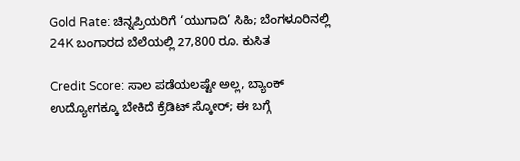Gold Rate: ಚಿನ್ನಪ್ರಿಯರಿಗೆ ‘ಯುಗಾದಿ’ ಸಿಹಿ; ಬೆಂಗಳೂರಿನಲ್ಲಿ 24K ಬಂಗಾರದ ಬೆಲೆಯಲ್ಲಿ 27,800 ರೂ. ಕುಸಿತ

Credit Score: ಸಾಲ ಪಡೆಯಲಷ್ಟೇ ಅಲ್ಲ, ಬ್ಯಾಂಕ್ ಉದ್ಯೋಗಕ್ಕೂ ಬೇಕಿದೆ ಕ್ರೆಡಿಟ್ ಸ್ಕೋರ್; ಈ ಬಗ್ಗೆ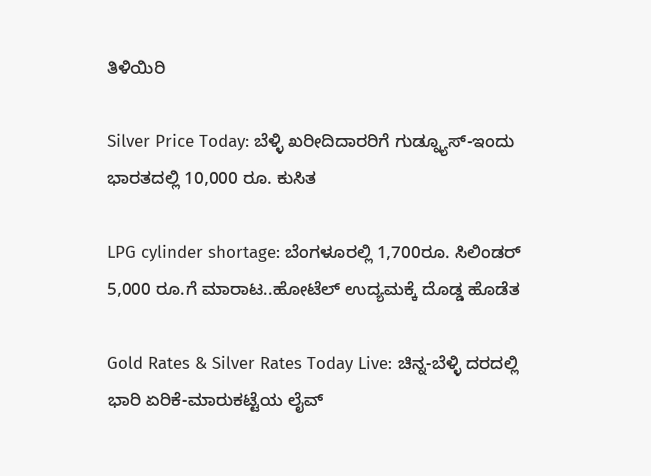ತಿಳಿಯಿರಿ

Silver Price Today: ಬೆಳ್ಳಿ ಖರೀದಿದಾರರಿಗೆ ಗುಡ್ನ್ಯೂಸ್-ಇಂದು ಭಾರತದಲ್ಲಿ 10,000 ರೂ. ಕುಸಿತ

LPG cylinder shortage: ಬೆಂಗಳೂರಲ್ಲಿ 1,700ರೂ. ಸಿಲಿಂಡರ್ 5,000 ರೂ.ಗೆ ಮಾರಾಟ..ಹೋಟೆಲ್ ಉದ್ಯಮಕ್ಕೆ ದೊಡ್ಡ ಹೊಡೆತ

Gold Rates & Silver Rates Today Live: ಚಿನ್ನ-ಬೆಳ್ಳಿ ದರದಲ್ಲಿ ಭಾರಿ ಏರಿಕೆ-ಮಾರುಕಟ್ಟೆಯ ಲೈವ್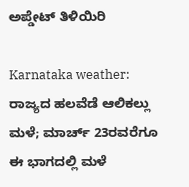ಅಪ್ಡೇಟ್ ತಿಳಿಯಿರಿ

Karnataka weather: ರಾಜ್ಯದ ಹಲವೆಡೆ ಆಲಿಕಲ್ಲು ಮಳೆ; ಮಾರ್ಚ್ 23ರವರೆಗೂ ಈ ಭಾಗದಲ್ಲಿ ಮಳೆ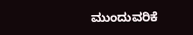ಮುಂದುವರಿಕೆ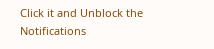Click it and Unblock the Notifications